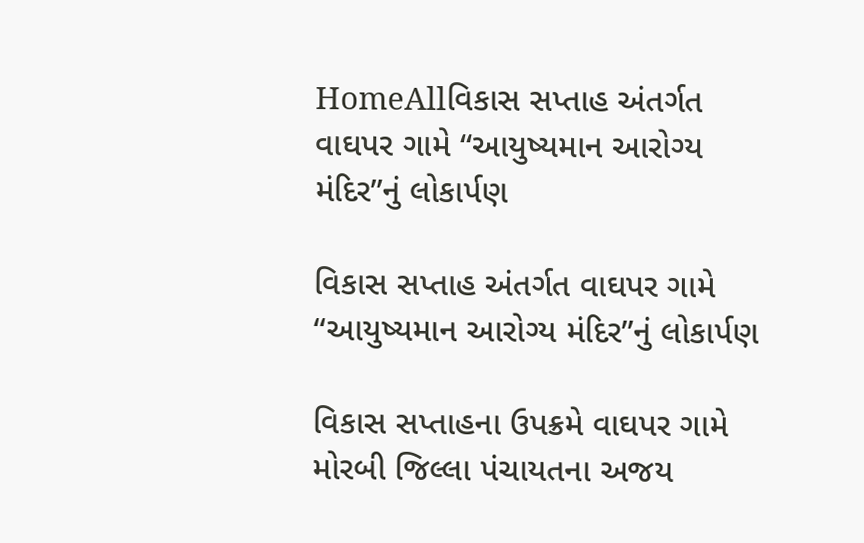HomeAllવિકાસ સપ્તાહ અંતર્ગત વાઘપર ગામે “આયુષ્યમાન આરોગ્ય મંદિર”નું લોકાર્પણ

વિકાસ સપ્તાહ અંતર્ગત વાઘપર ગામે “આયુષ્યમાન આરોગ્ય મંદિર”નું લોકાર્પણ

વિકાસ સપ્તાહના ઉપક્રમે વાઘપર ગામે મોરબી જિલ્લા પંચાયતના અજય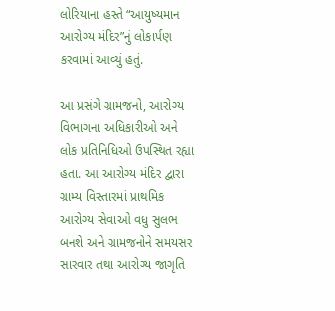લોરિયાના હસ્તે “આયુષ્યમાન આરોગ્ય મંદિર”નું લોકાર્પણ કરવામાં આવ્યું હતું.

આ પ્રસંગે ગ્રામજનો, આરોગ્ય વિભાગના અધિકારીઓ અને લોક પ્રતિનિધિઓ ઉપસ્થિત રહ્યા હતા. આ આરોગ્ય મંદિર દ્વારા ગ્રામ્ય વિસ્તારમાં પ્રાથમિક આરોગ્ય સેવાઓ વધુ સુલભ બનશે અને ગ્રામજનોને સમયસર સારવાર તથા આરોગ્ય જાગૃતિ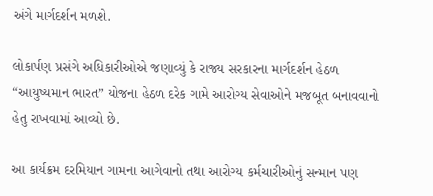અંગે માર્ગદર્શન મળશે.

લોકાર્પણ પ્રસંગે અધિકારીઓએ જણાવ્યું કે રાજ્ય સરકારના માર્ગદર્શન હેઠળ “આયુષ્યમાન ભારત” યોજના હેઠળ દરેક ગામે આરોગ્ય સેવાઓને મજબૂત બનાવવાનો હેતુ રાખવામાં આવ્યો છે.

આ કાર્યક્રમ દરમિયાન ગામના આગેવાનો તથા આરોગ્ય કર્મચારીઓનું સન્માન પણ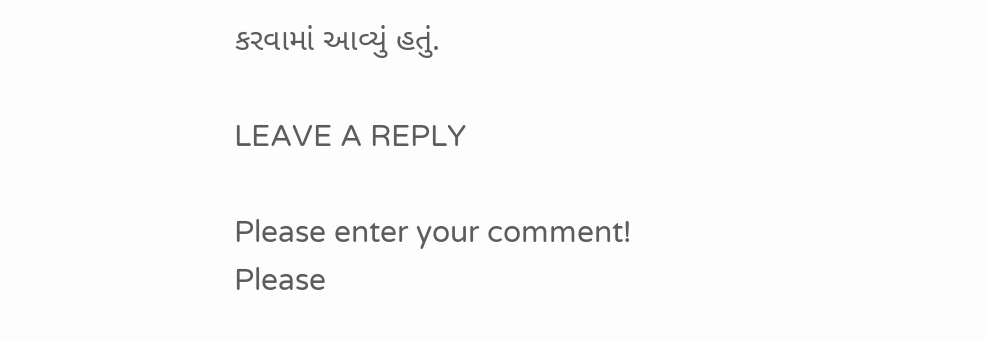કરવામાં આવ્યું હતું.

LEAVE A REPLY

Please enter your comment!
Please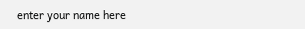enter your name here